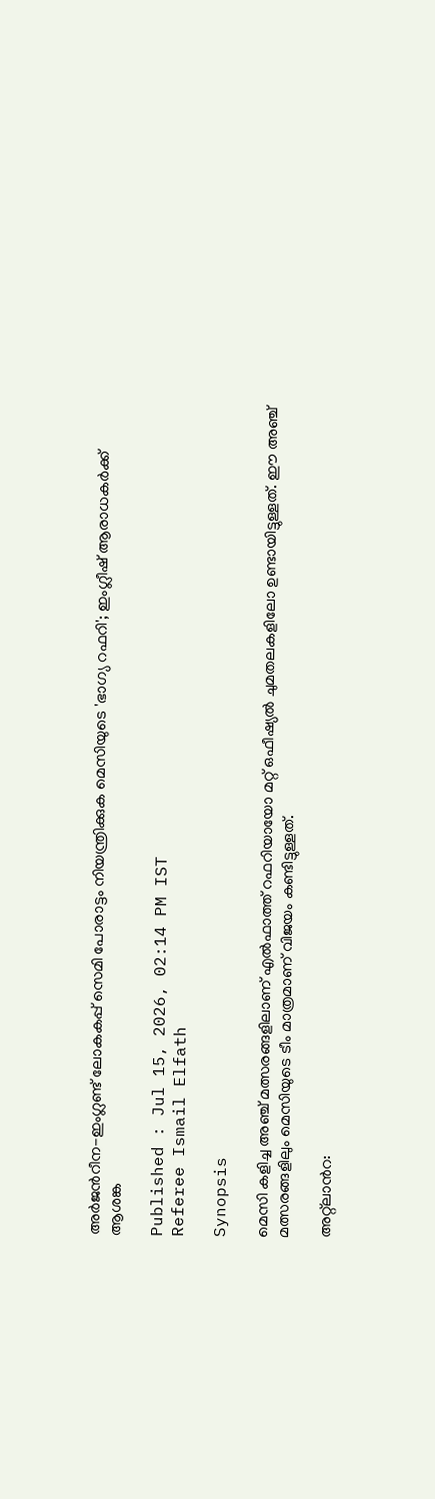അർജന്‍റീന-ഇംഗ്ലണ്ട് ലോകകപ്പ് സെമി പോരാട്ടം നിയന്ത്രിക്കുക മെസിയുടെ 'ഭാഗ്യ റഫറി'; ഇംഗ്ലീഷ് ആരാധകർക്ക് ആശങ്ക

Published : Jul 15, 2026, 02:14 PM IST
Referee Ismail Elfath

Synopsis

മെസി കളിച്ച അഞ്ച് മത്സരങ്ങളിലാണ് എൽഫാത്ത് റഫറിയായോ മറ്റ് ഒഫീഷ്യൽ ചുമതലകളിലോ ഉണ്ടായിട്ടുള്ളത്. ഈ അഞ്ച് മത്സരങ്ങളിലും മെസിയുടെ ടീം മാത്രമാണ് വിജയം കണ്ടിട്ടുള്ളത്.

അറ്റ്‌ലാന്‍റ: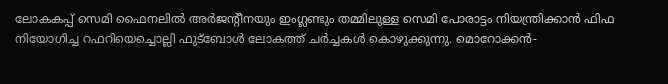ലോകകപ്പ് സെമി ഫൈനലിൽ അർജന്‍റീനയും ഇംഗ്ലണ്ടും തമ്മിലുള്ള സെമി പോരാട്ടം നിയന്ത്രിക്കാൻ ഫിഫ നിയോഗിച്ച റഫറിയെച്ചൊല്ലി ഫുട്ബോൾ ലോകത്ത് ചർച്ചകൾ കൊഴുക്കുന്നു. മൊറോക്കൻ-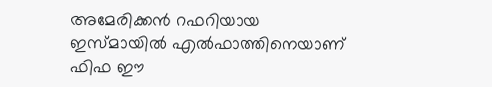അമേരിക്കൻ റഫറിയായ ഇസ്മായിൽ എൽഫാത്തിനെയാണ് ഫിഫ ഈ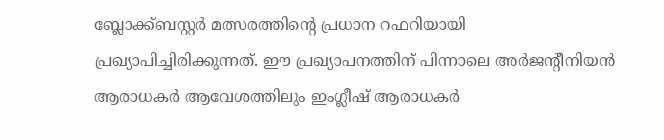ബ്ലോക്ക്ബസ്റ്റർ മത്സരത്തിന്‍റെ പ്രധാന റഫറിയായി പ്രഖ്യാപിച്ചിരിക്കുന്നത്. ഈ പ്രഖ്യാപനത്തിന് പിന്നാലെ അർജന്‍റീനിയൻ ആരാധകർ ആവേശത്തിലും ഇംഗ്ലീഷ് ആരാധകർ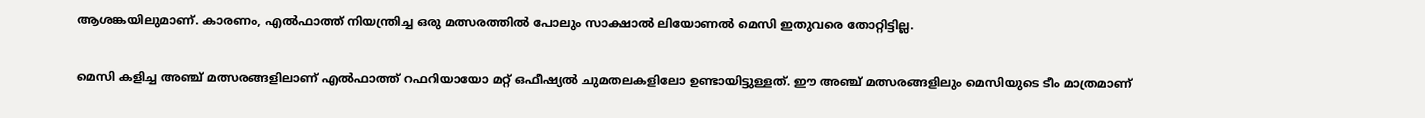ആശങ്കയിലുമാണ്. കാരണം, എൽഫാത്ത് നിയന്ത്രിച്ച ഒരു മത്സരത്തിൽ പോലും സാക്ഷാൽ ലിയോണൽ മെസി ഇതുവരെ തോറ്റിട്ടില്ല.

മെസി കളിച്ച അഞ്ച് മത്സരങ്ങളിലാണ് എൽഫാത്ത് റഫറിയായോ മറ്റ് ഒഫീഷ്യൽ ചുമതലകളിലോ ഉണ്ടായിട്ടുള്ളത്. ഈ അഞ്ച് മത്സരങ്ങളിലും മെസിയുടെ ടീം മാത്രമാണ്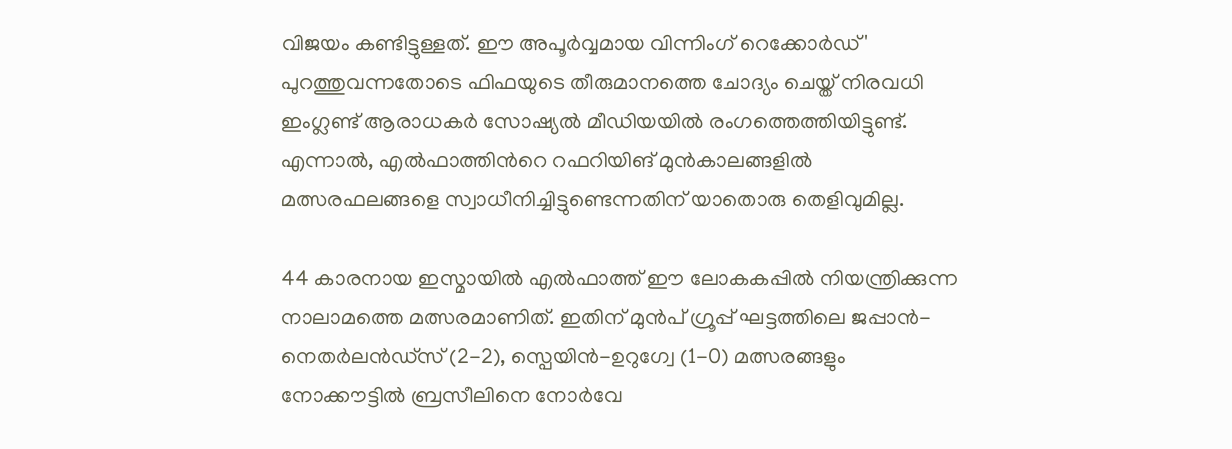വിജയം കണ്ടിട്ടുള്ളത്. ഈ അപൂർവ്വമായ വിന്നിംഗ് റെക്കോർഡ്' പുറത്തുവന്നതോടെ ഫിഫയുടെ തീരുമാനത്തെ ചോദ്യം ചെയ്ത് നിരവധി ഇംഗ്ലണ്ട് ആരാധകർ സോഷ്യൽ മീഡിയയിൽ രംഗത്തെത്തിയിട്ടുണ്ട്. എന്നാൽ, എൽഫാത്തിന്‍റെ റഫറിയിങ് മുൻകാലങ്ങളിൽ മത്സരഫലങ്ങളെ സ്വാധീനിച്ചിട്ടുണ്ടെന്നതിന് യാതൊരു തെളിവുമില്ല.

44 കാരനായ ഇസ്മായിൽ എൽഫാത്ത് ഈ ലോകകപ്പിൽ നിയന്ത്രിക്കുന്ന നാലാമത്തെ മത്സരമാണിത്. ഇതിന് മുൻപ് ഗ്രൂപ്പ് ഘട്ടത്തിലെ ജപ്പാൻ-നെതർലൻഡ്സ് (2-2), സ്പെയിൻ-ഉറുഗ്വേ (1-0) മത്സരങ്ങളും നോക്കൗട്ടിൽ ബ്രസീലിനെ നോർവേ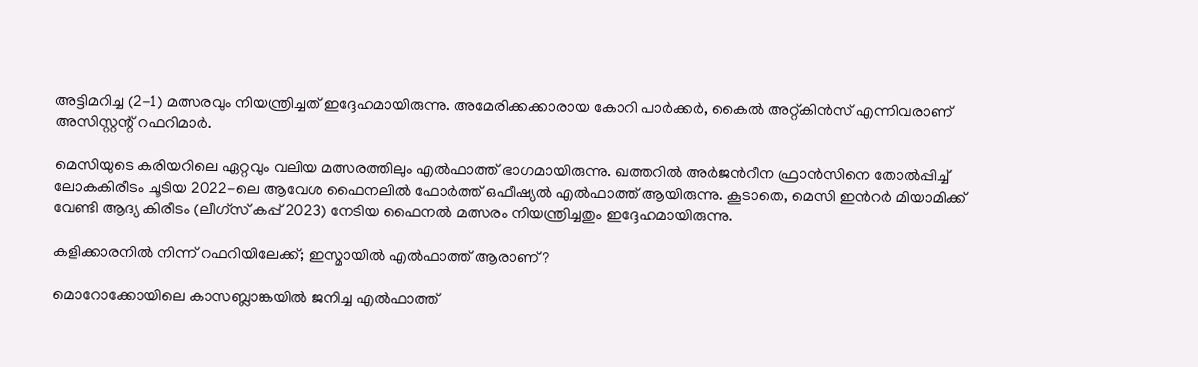അട്ടിമറിച്ച (2-1) മത്സരവും നിയന്ത്രിച്ചത് ഇദ്ദേഹമായിരുന്നു. അമേരിക്കക്കാരായ കോറി പാർക്കർ, കൈൽ അറ്റ്കിൻസ് എന്നിവരാണ് അസിസ്റ്റന്റ് റഫറിമാർ.

മെസിയുടെ കരിയറിലെ ഏറ്റവും വലിയ മത്സരത്തിലും എൽഫാത്ത് ഭാഗമായിരുന്നു. ഖത്തറിൽ അർജന്‍റീന ഫ്രാൻസിനെ തോൽപ്പിച്ച് ലോകകിരീടം ചൂടിയ 2022-ലെ ആവേശ ഫൈനലിൽ ഫോർത്ത് ഒഫീഷ്യൽ എൽഫാത്ത് ആയിരുന്നു. കൂടാതെ, മെസി ഇന്‍റർ മിയാമിക്ക് വേണ്ടി ആദ്യ കിരീടം (ലീഗ്സ് കപ്പ് 2023) നേടിയ ഫൈനൽ മത്സരം നിയന്ത്രിച്ചതും ഇദ്ദേഹമായിരുന്നു.

കളിക്കാരനിൽ നിന്ന് റഫറിയിലേക്ക്; ഇസ്മായിൽ എൽഫാത്ത് ആരാണ്?

മൊറോക്കോയിലെ കാസബ്ലാങ്കയിൽ ജനിച്ച എൽഫാത്ത്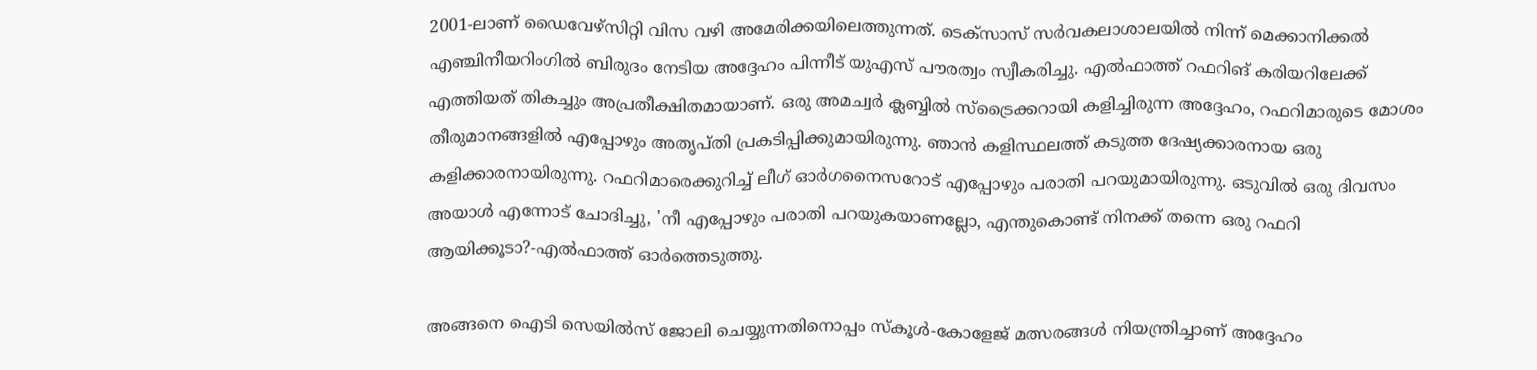2001-ലാണ് ഡൈവേഴ്സിറ്റി വിസ വഴി അമേരിക്കയിലെത്തുന്നത്. ടെക്സാസ് സർവകലാശാലയിൽ നിന്ന് മെക്കാനിക്കൽ എഞ്ചിനീയറിംഗിൽ ബിരുദം നേടിയ അദ്ദേഹം പിന്നീട് യുഎസ് പൗരത്വം സ്വീകരിച്ചു. എൽഫാത്ത് റഫറിങ് കരിയറിലേക്ക് എത്തിയത് തികച്ചും അപ്രതീക്ഷിതമായാണ്. ഒരു അമച്വർ ക്ലബ്ബിൽ സ്ട്രൈക്കറായി കളിച്ചിരുന്ന അദ്ദേഹം, റഫറിമാരുടെ മോശം തീരുമാനങ്ങളിൽ എപ്പോഴും അതൃപ്തി പ്രകടിപ്പിക്കുമായിരുന്നു. ഞാൻ കളിസ്ഥലത്ത് കടുത്ത ദേഷ്യക്കാരനായ ഒരു കളിക്കാരനായിരുന്നു. റഫറിമാരെക്കുറിച്ച് ലീഗ് ഓർഗനൈസറോട് എപ്പോഴും പരാതി പറയുമായിരുന്നു. ഒടുവിൽ ഒരു ദിവസം അയാൾ എന്നോട് ചോദിച്ചു, 'നീ എപ്പോഴും പരാതി പറയുകയാണല്ലോ, എന്തുകൊണ്ട് നിനക്ക് തന്നെ ഒരു റഫറി ആയിക്കൂടാ?-എൽഫാത്ത് ഓർത്തെടുത്തു.

അങ്ങനെ ഐടി സെയിൽസ് ജോലി ചെയ്യുന്നതിനൊപ്പം സ്കൂൾ-കോളേജ് മത്സരങ്ങൾ നിയന്ത്രിച്ചാണ് അദ്ദേഹം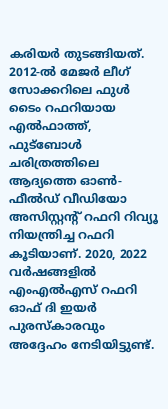കരിയർ തുടങ്ങിയത്. 2012-ൽ മേജർ ലീഗ് സോക്കറിലെ ഫുൾ ടൈം റഫറിയായ എൽഫാത്ത്, ഫുട്ബോൾ ചരിത്രത്തിലെ ആദ്യത്തെ ഓൺ-ഫീൽഡ് വീഡിയോ അസിസ്റ്റന്‍റ് റഫറി റിവ്യൂ നിയന്ത്രിച്ച റഫറി കൂടിയാണ്. 2020, 2022 വർഷങ്ങളിൽ എംഎൽഎസ് റഫറി ഓഫ് ദി ഇയർ പുരസ്കാരവും അദ്ദേഹം നേടിയിട്ടുണ്ട്.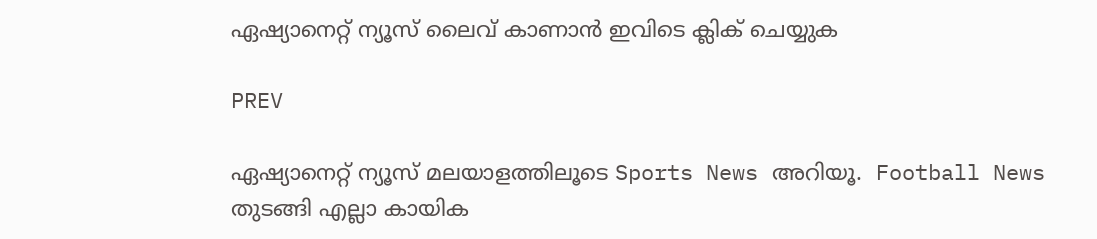ഏഷ്യാനെറ്റ് ന്യൂസ് ലൈവ് കാണാന്‍ ഇവിടെ ക്ലിക് ചെയ്യുക

PREV

ഏഷ്യാനെറ്റ് ന്യൂസ് മലയാളത്തിലൂടെ Sports News അറിയൂ.  Football News തുടങ്ങി എല്ലാ കായിക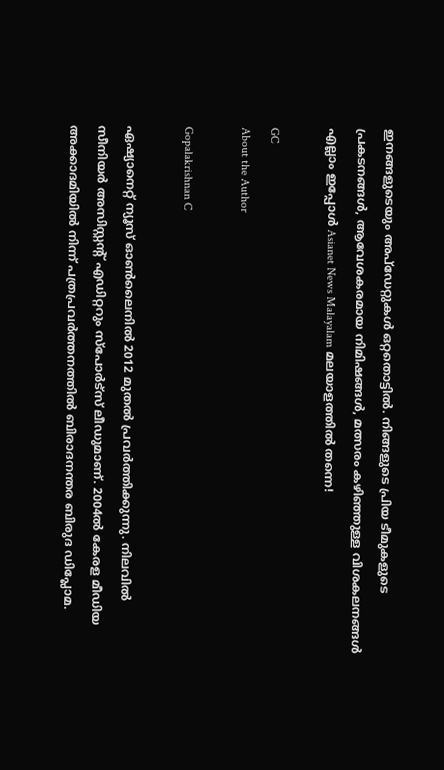ഇനങ്ങളുടെയും അപ്‌ഡേറ്റുകൾ ഒറ്റതൊട്ടിൽ. നിങ്ങളുടെ പ്രിയ ടീമുകളുടെ പ്രകടനങ്ങൾ, ആവേശകരമായ നിമിഷങ്ങൾ, മത്സരം കഴിഞ്ഞുള്ള വിശകലനങ്ങൾ എല്ലാം ഇപ്പോൾ Asianet News Malayalam മലയാളത്തിൽ തന്നെ!

GC
About the Author

Gopalakrishnan C

ഏഷ്യാനെറ്റ് ന്യൂസ് ഓണ്‍ലൈനില്‍ 2012 മുതല്‍ പ്രവര്‍ത്തിക്കുന്നു. നിലവില്‍ സീനിയര്‍ അസിസ്റ്റന്‍റ് എഡിറ്ററും സ്പോർട്സ് ലീഡുമാണ്. 2004ൽ കേരള മീഡിയ അക്കാദമിയില്‍ നിന്ന് പത്രപ്രവര്‍ത്തനത്തില്‍ ബിരാദനന്തര ബിരുദ ഡിപ്ലോമ.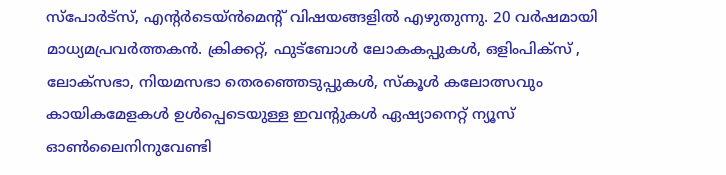സ്പോര്‍ട്സ്, എന്‍റര്‍ടെയ്ൻമെന്‍റ് വിഷയങ്ങളില്‍ എഴുതുന്നു. 20 വര്‍ഷമായി മാധ്യമപ്രവര്‍ത്തകൻ. ക്രിക്കറ്റ്, ഫുട്ബോള്‍ ലോകകപ്പുകൾ, ഒളിംപിക്സ് , ലോക്സഭാ, നിയമസഭാ തെരഞ്ഞെടുപ്പുകള്‍, സ്കൂള്‍ കലോത്സവും കായികമേളകള്‍ ഉള്‍പ്പെടെയുള്ള ഇവന്‍റുകള്‍ ഏഷ്യാനെറ്റ് ന്യൂസ് ഓണ്‍ലൈനിനുവേണ്ടി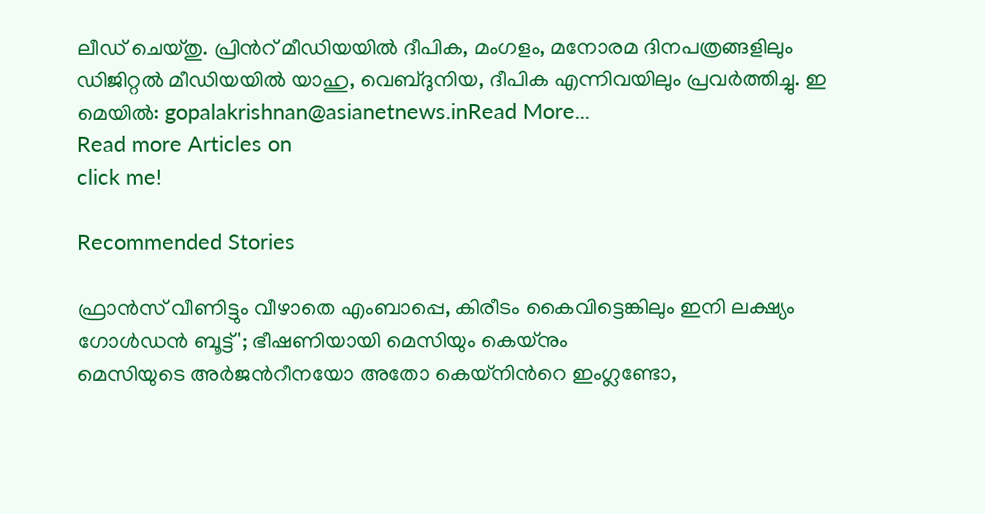ലീഡ് ചെയ്തു. പ്രിന്‍റ് മീഡിയയില്‍ ദീപിക, മംഗളം, മനോരമ ദിനപത്രങ്ങളിലും ഡിജിറ്റൽ മീഡിയയില്‍ യാഹു, വെബ്ദുനിയ, ദീപിക എന്നിവയിലും പ്രവര്‍ത്തിച്ചു. ഇ മെയില്‍: gopalakrishnan@asianetnews.inRead More...
Read more Articles on
click me!

Recommended Stories

ഫ്രാൻസ് വീണിട്ടും വീഴാതെ എംബാപ്പെ, കിരീടം കൈവിട്ടെങ്കിലും ഇനി ലക്ഷ്യം ഗോള്‍ഡൻ ബൂട്ട്'; ഭീഷണിയായി മെസിയും കെയ്നും
മെസിയുടെ അർജന്‍റീനയോ അതോ കെയ്നിന്‍റെ ഇംഗ്ലണ്ടോ,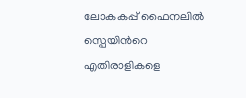ലോകകപ്പ് ഫൈനലില്‍ സ്പെയിന്‍റെ എതിരാളികളെ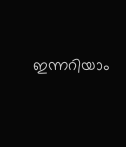ഇന്നറിയാം